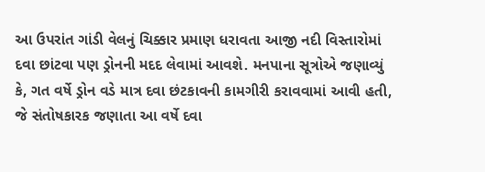આ ઉપરાંત ગાંડી વેલનું ચિક્કાર પ્રમાણ ધરાવતા આજી નદી વિસ્તારોમાં દવા છાંટવા પણ ડ્રોનની મદદ લેવામાં આવશે. મનપાના સૂત્રોએ જણાવ્યું કે, ગત વર્ષે ડ્રોન વડે માત્ર દવા છંટકાવની કામગીરી કરાવવામાં આવી હતી, જે સંતોષકારક જણાતા આ વર્ષે દવા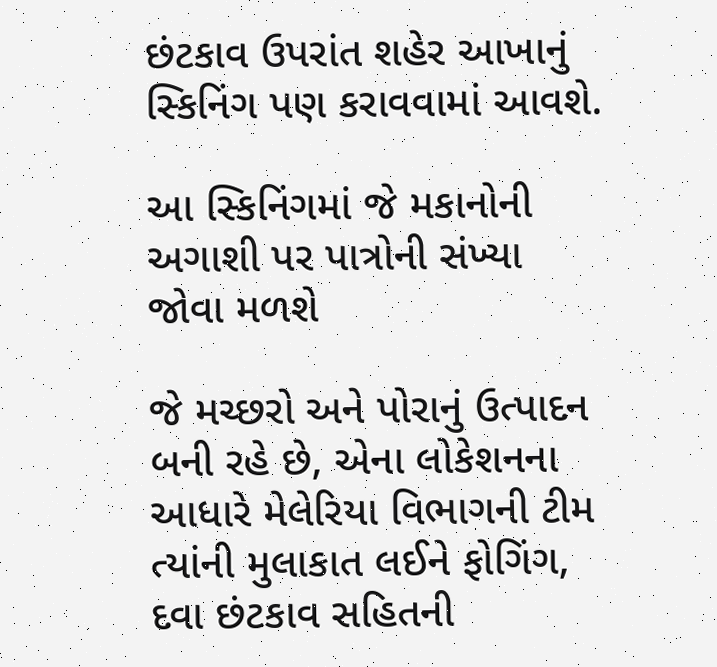છંટકાવ ઉપરાંત શહેર આખાનું સ્કિનિંગ પણ કરાવવામાં આવશે.

આ સ્કિનિંગમાં જે મકાનોની અગાશી પર પાત્રોની સંખ્યા જોવા મળશે

જે મચ્છરો અને પોરાનું ઉત્પાદન બની રહે છે, એના લોકેશનના આધારે મેલેરિયા વિભાગની ટીમ ત્યાંની મુલાકાત લઈને ફોગિંગ, દવા છંટકાવ સહિતની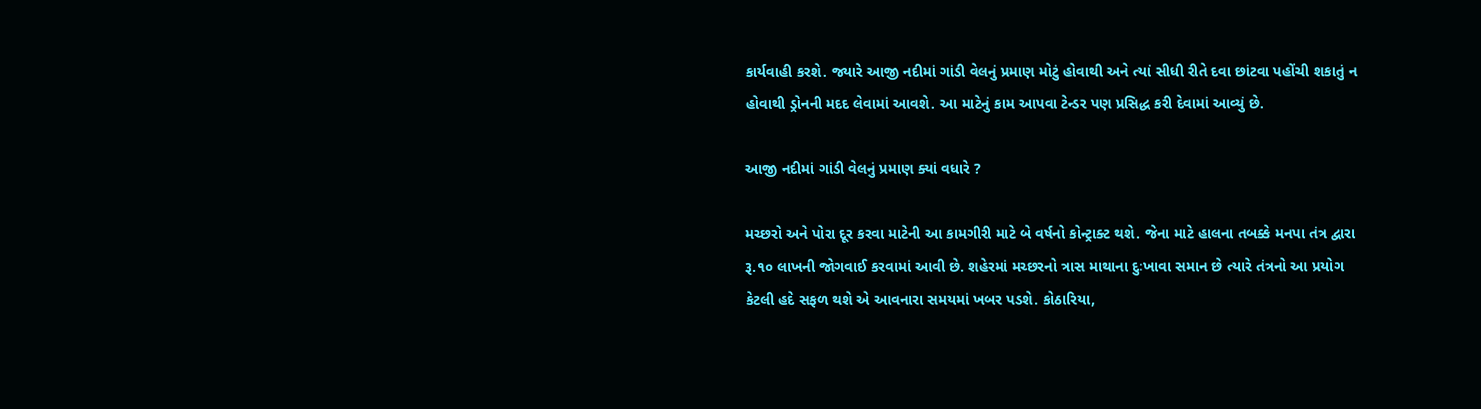કાર્યવાહી કરશે. જ્યારે આજી નદીમાં ગાંડી વેલનું પ્રમાણ મોટું હોવાથી અને ત્યાં સીધી રીતે દવા છાંટવા પહોંચી શકાતું ન હોવાથી ડ્રોનની મદદ લેવામાં આવશે. આ માટેનું કામ આપવા ટેન્ડર પણ પ્રસિદ્ધ કરી દેવામાં આવ્યું છે.

આજી નદીમાં ગાંડી વેલનું પ્રમાણ ક્યાં વધારે ?

મચ્છરો અને પોરા દૂર કરવા માટેની આ કામગીરી માટે બે વર્ષનો કોન્ટ્રાક્ટ થશે. જેના માટે હાલના તબક્કે મનપા તંત્ર દ્વારા રૂ.૧૦ લાખની જોગવાઈ કરવામાં આવી છે. શહેરમાં મચ્છરનો ત્રાસ માથાના દુઃખાવા સમાન છે ત્યારે તંત્રનો આ પ્રયોગ કેટલી હદે સફળ થશે એ આવનારા સમયમાં ખબર પડશે. કોઠારિયા,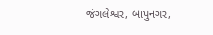જંગલેશ્વર, બાપુનગર,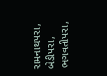રામનાથપરા, બેડીપરા, ભગવતીપરા,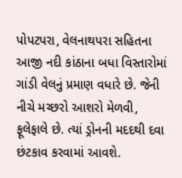પોપટપરા, વેલનાથપરા સહિતના આજી નદી કાંઠાના બધા વિસ્તારોમાં ગાંડી વેલનું પ્રમાણ વધારે છે. જેની નીચે મચ્છરો આશરો મેળવી, ફૂલેફાલે છે. ત્યાં ડ્રોનની મદદથી દવા છંટકાવ કરવામાં આવશે.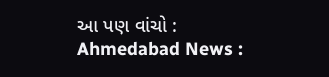આ પણ વાંચો : Ahmedabad News :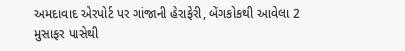અમદાવાદ એરપોર્ટ પર ગાંજાની હેરાફેરી, બેંગકોકથી આવેલા 2 મુસાફર પાસેથી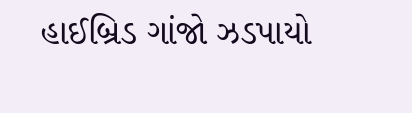હાઈબ્રિડ ગાંજો ઝડપાયો